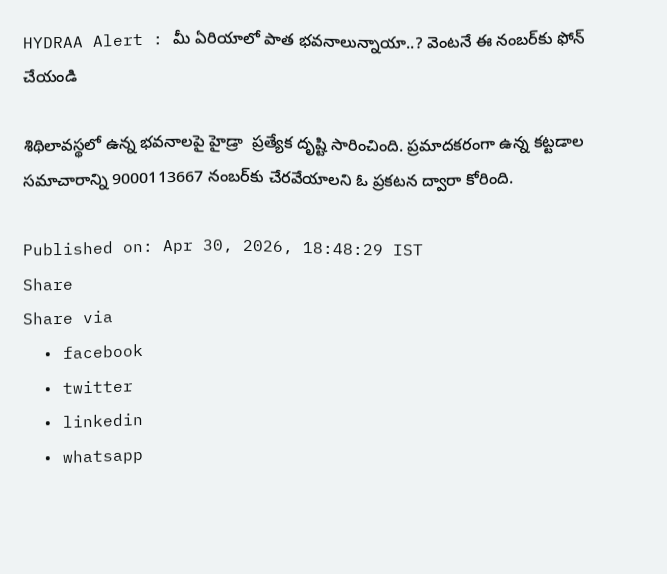HYDRAA Alert : మీ ఏరియాలో పాత భవనాలున్నాయా..? వెంటనే ఈ నంబర్‌కు ఫోన్ చేయండి

శిథిలావస్థలో ఉన్న భవనాలపై హైడ్రా  ప్రత్యేక దృష్టి సారించింది. ప్రమాదకరంగా ఉన్న కట్టడాల సమాచారాన్ని 9000113667 నంబర్‌కు చేరవేయాలని ఓ ప్రకటన ద్వారా కోరింది.

Published on: Apr 30, 2026, 18:48:29 IST
Share
Share via
  • facebook
  • twitter
  • linkedin
  • whatsapp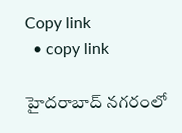Copy link
  • copy link

హైదరాబాద్ నగరంలో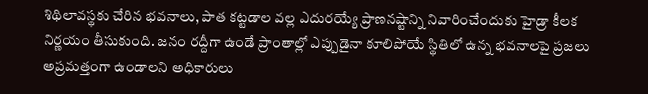శిథిలావస్థకు చేరిన భవనాలు, పాత కట్టడాల వల్ల ఎదురయ్యే ప్రాణనష్టాన్ని నివారించేందుకు హైడ్రా కీలక నిర్ణయం తీసుకుంది. జనం రద్దీగా ఉండే ప్రాంతాల్లో ఎప్పుడైనా కూలిపోయే స్థితిలో ఉన్న భవనాలపై ప్రజలు అప్రమత్తంగా ఉండాలని అధికారులు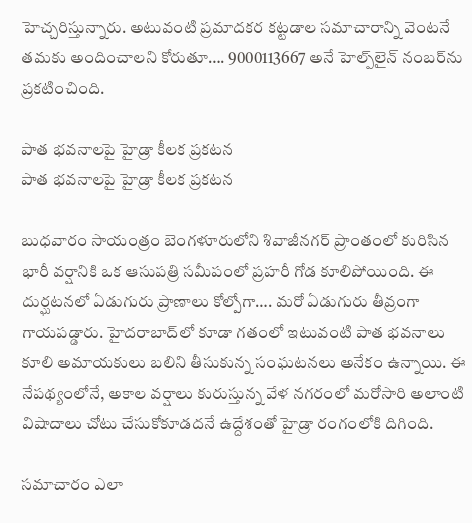హెచ్చరిస్తున్నారు. అటువంటి ప్రమాదకర కట్టడాల సమాచారాన్ని వెంటనే తమకు అందించాలని కోరుతూ…. 9000113667 అనే హెల్ప్‌లైన్ నంబర్‌ను ప్రకటించింది.

పాత భవనాలపై హైడ్రా కీలక ప్రకటన
పాత భవనాలపై హైడ్రా కీలక ప్రకటన

బుధవారం సాయంత్రం బెంగళూరులోని శివాజీనగర్ ప్రాంతంలో కురిసిన భారీ వర్షానికి ఒక ఆసుపత్రి సమీపంలో ప్రహరీ గోడ కూలిపోయింది. ఈ దుర్ఘటనలో ఏడుగురు ప్రాణాలు కోల్పోగా…. మరో ఏడుగురు తీవ్రంగా గాయపడ్డారు. హైదరాబాద్‌లో కూడా గతంలో ఇటువంటి పాత భవనాలు కూలి అమాయకులు బలిని తీసుకున్న సంఘటనలు అనేకం ఉన్నాయి. ఈ నేపథ్యంలోనే, అకాల వర్షాలు కురుస్తున్న వేళ నగరంలో మరోసారి అలాంటి విషాదాలు చోటు చేసుకోకూడదనే ఉద్దేశంతో హైడ్రా రంగంలోకి దిగింది.

సమాచారం ఎలా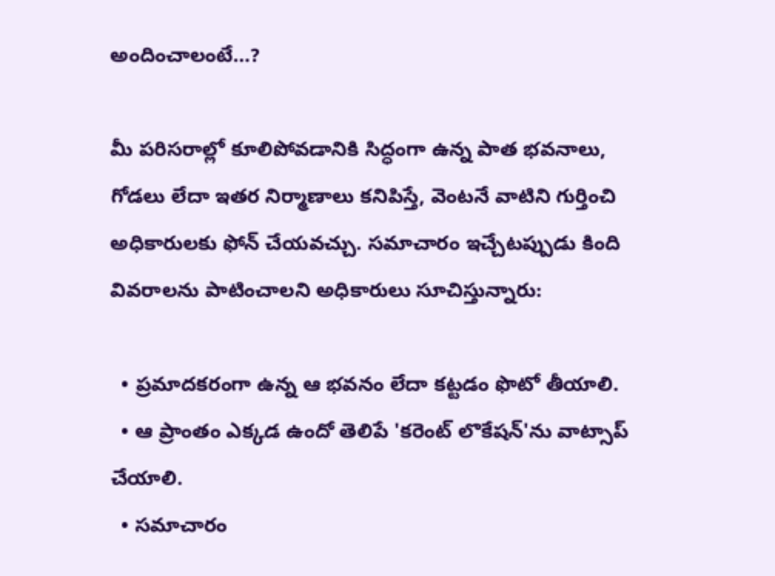అందించాలంటే…?

మీ పరిసరాల్లో కూలిపోవడానికి సిద్ధంగా ఉన్న పాత భవనాలు, గోడలు లేదా ఇతర నిర్మాణాలు కనిపిస్తే, వెంటనే వాటిని గుర్తించి అధికారులకు ఫోన్ చేయవచ్చు. సమాచారం ఇచ్చేటప్పుడు కింది వివరాలను పాటించాలని అధికారులు సూచిస్తున్నారు:

  • ప్రమాదకరంగా ఉన్న ఆ భవనం లేదా కట్టడం ఫొటో తీయాలి.
  • ఆ ప్రాంతం ఎక్కడ ఉందో తెలిపే 'కరెంట్ లొకేషన్‌'ను వాట్సాప్ చేయాలి.
  • సమాచారం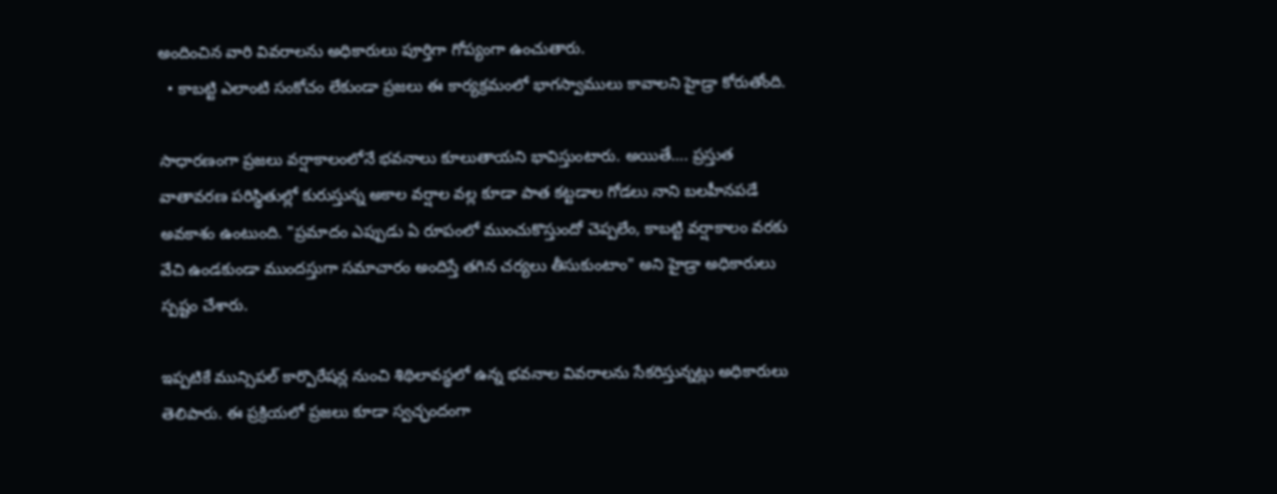అందించిన వారి వివరాలను అధికారులు పూర్తిగా గోప్యంగా ఉంచుతారు.
  • కాబట్టి ఎలాంటి సంకోచం లేకుండా ప్రజలు ఈ కార్యక్రమంలో భాగస్వాములు కావాలని హైడ్రా కోరుతోంది.

సాధారణంగా ప్రజలు వర్షాకాలంలోనే భవనాలు కూలుతాయని భావిస్తుంటారు. అయితే…. ప్రస్తుత వాతావరణ పరిస్థితుల్లో కురుస్తున్న అకాల వర్షాల వల్ల కూడా పాత కట్టడాల గోడలు నాని బలహీనపడే అవకాశం ఉంటుంది. "ప్రమాదం ఎప్పుడు ఏ రూపంలో ముంచుకొస్తుందో చెప్పలేం, కాబట్టి వర్షాకాలం వరకు వేచి ఉండకుండా ముందస్తుగా సమాచారం అందిస్తే తగిన చర్యలు తీసుకుంటాం" అని హైడ్రా అధికారులు స్పష్టం చేశారు.

ఇప్పటికే మున్సిపల్ కార్పొరేషన్ల నుంచి శిథిలావస్థలో ఉన్న భవనాల వివరాలను సేకరిస్తున్నట్లు అధికారులు తెలిపారు. ఈ ప్రక్రియలో ప్రజలు కూడా స్వచ్ఛందంగా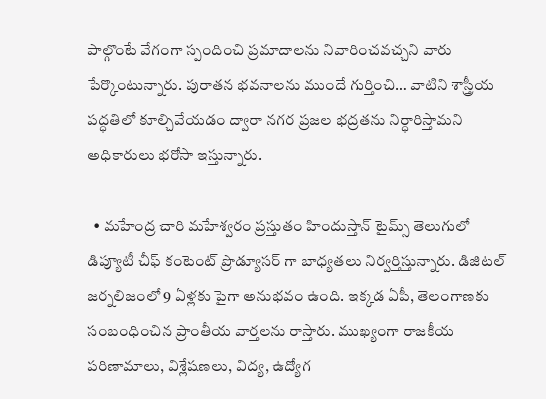పాల్గొంటే వేగంగా స్పందించి ప్రమాదాలను నివారించవచ్చని వారు పేర్కొంటున్నారు. పురాతన భవనాలను ముందే గుర్తించి… వాటిని శాస్త్రీయ పద్ధతిలో కూల్చివేయడం ద్వారా నగర ప్రజల భద్రతను నిర్ధారిస్తామని అధికారులు భరోసా ఇస్తున్నారు.

  • మహేంద్ర చారి మహేశ్వరం ప్రస్తుతం హిందుస్తాన్ టైమ్స్ తెలుగులో డిప్యూటీ చీఫ్ కంటెంట్ ప్రొడ్యూసర్ గా బాధ్యతలు నిర్వర్తిస్తున్నారు. డిజిటల్ జర్నలిజంలో 9 ఏళ్లకు పైగా అనుభవం ఉంది. ఇక్కడ ఏపీ, తెలంగాణకు సంబంధించిన ప్రాంతీయ వార్తలను రాస్తారు. ముఖ్యంగా రాజకీయ పరిణామాలు, విశ్లేషణలు, విద్య, ఉద్యోగ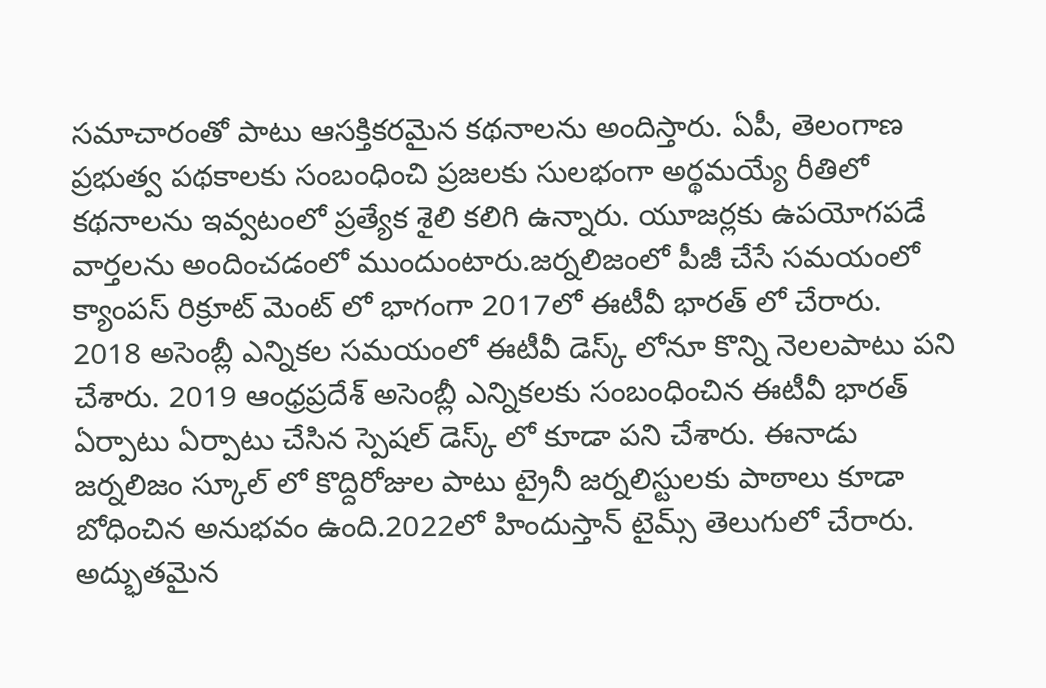సమాచారంతో పాటు ఆసక్తికరమైన కథనాలను అందిస్తారు. ఏపీ, తెలంగాణ ప్రభుత్వ పథకాలకు సంబంధించి ప్రజలకు సులభంగా అర్థమయ్యే రీతిలో కథనాలను ఇవ్వటంలో ప్రత్యేక శైలి కలిగి ఉన్నారు. యూజర్లకు ఉపయోగపడే వార్తలను అందించడంలో ముందుంటారు.జర్నలిజంలో పీజీ చేసే సమయంలో క్యాంపస్ రిక్రూట్ మెంట్ లో భాగంగా 2017లో ఈటీవీ భారత్ లో చేరారు. 2018 అసెంబ్లీ ఎన్నికల సమయంలో ఈటీవీ డెస్క్ లోనూ కొన్ని నెలలపాటు పని చేశారు. 2019 ఆంధ్రప్రదేశ్ అసెంబ్లీ ఎన్నికలకు సంబంధించిన ఈటీవీ భారత్ ఏర్పాటు ఏర్పాటు చేసిన స్పెషల్ డెస్క్ లో కూడా పని చేశారు. ఈనాడు జర్నలిజం స్కూల్ లో కొద్దిరోజుల పాటు ట్రైనీ జర్నలిస్టులకు పాఠాలు కూడా బోధించిన అనుభవం ఉంది.2022లో హిందుస్తాన్ టైమ్స్ తెలుగులో చేరారు. అద్భుతమైన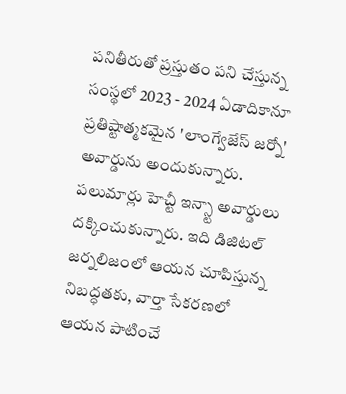పనితీరుతో ప్రస్తుతం పని చేస్తున్న సంస్థలో 2023 - 2024 ఏడాదికానూ ప్రతిష్టాత్మకమైన 'లాంగ్వేజేస్ జర్నో' అవార్డును అందుకున్నారు. పలుమార్లు హెచ్టీ ఇన్స్టా అవార్డులు దక్కించుకున్నారు. ఇది డిజిటల్ జర్నలిజంలో ఆయన చూపిస్తున్న నిబద్ధతకు, వార్తా సేకరణలో ఆయన పాటించే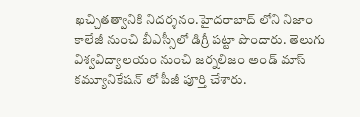ఖచ్చితత్వానికి నిదర్శనం.హైదరాబాద్ లోని నిజాం కాలేజీ నుంచి బీఎస్సీలో డిగ్రీ పట్టా పొందారు. తెలుగు విశ్వవిద్యాలయం నుంచి జర్నలిజం అండ్ మాస్ కమ్యూనికేషన్ లో పీజీ పూర్తి చేశారు.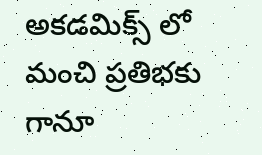అకడమిక్స్ లో మంచి ప్రతిభకు గానూ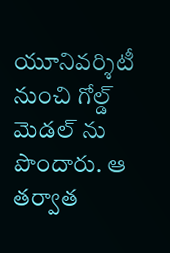యూనివర్శిటీ నుంచి గోల్డ్ మెడల్ ను పొందారు. ఆ తర్వాత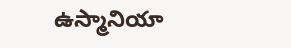ఉస్మానియా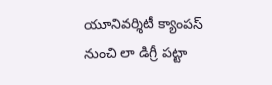యూనివర్శిటీ క్యాంపస్ నుంచి లా డిగ్రీ పట్టా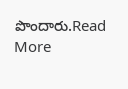పొందారు.Read More